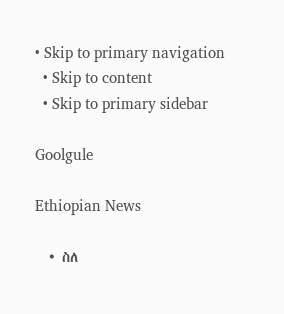• Skip to primary navigation
  • Skip to content
  • Skip to primary sidebar

Goolgule

Ethiopian News

  • ስለ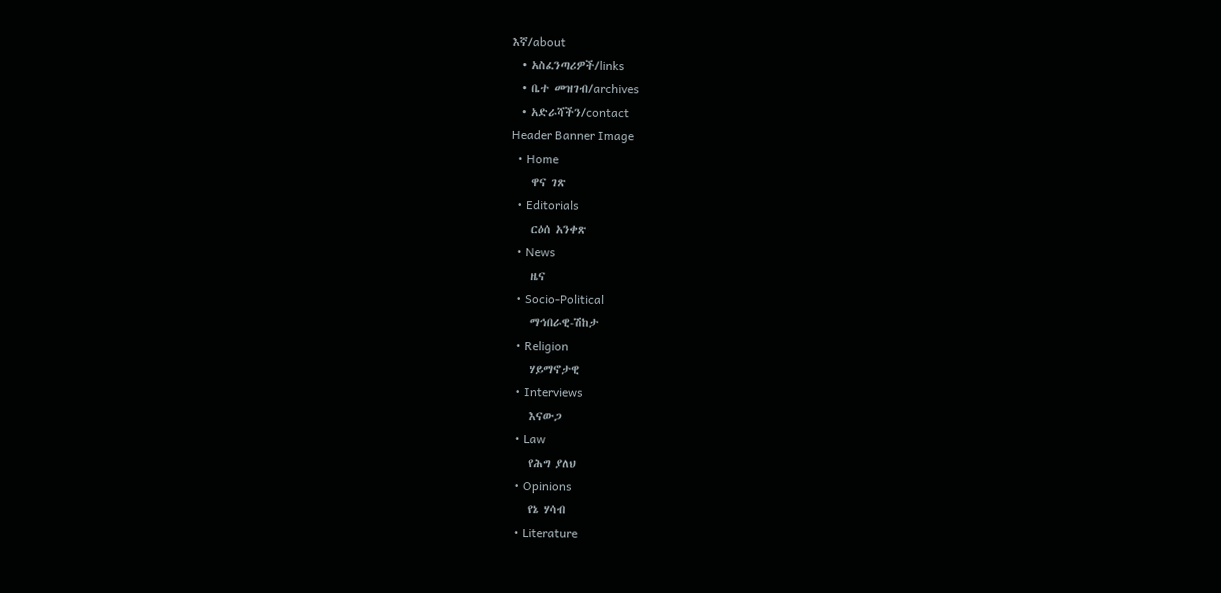እኛ/about
  • አስፈንጣሪዎች/links
  • ቤተ መዝገብ/archives
  • አድራሻችን/contact
Header Banner Image
  • Home
    ዋና ገጽ
  • Editorials
    ርዕሰ አንቀጽ
  • News
    ዜና
  • Socio-Political
    ማኅበራዊ-ሽከታ
  • Religion
    ሃይማኖታዊ
  • Interviews
    እናውጋ
  • Law
    የሕግ ያለህ
  • Opinions
    የኔ ሃሳብ
  • Literature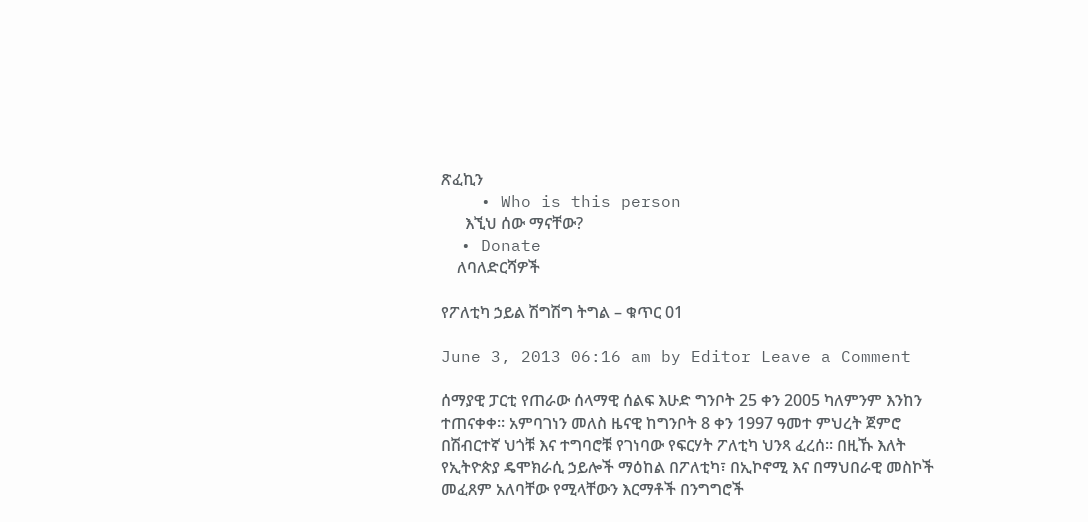ጽፈኪን
    • Who is this person
      እኚህ ሰው ማናቸው?
  • Donate
    ለባለድርሻዎች

የፖለቲካ ኃይል ሽግሽግ ትግል – ቁጥር 01

June 3, 2013 06:16 am by Editor Leave a Comment

ሰማያዊ ፓርቲ የጠራው ሰላማዊ ሰልፍ እሁድ ግንቦት 25 ቀን 2005 ካለምንም እንከን ተጠናቀቀ። አምባገነን መለስ ዜናዊ ከግንቦት 8 ቀን 1997 ዓመተ ምህረት ጀምሮ በሽብርተኛ ህጎቹ እና ተግባሮቹ የገነባው የፍርሃት ፖለቲካ ህንጻ ፈረሰ። በዚኹ እለት የኢትዮጵያ ዴሞክራሲ ኃይሎች ማዕከል በፖለቲካ፣ በኢኮኖሚ እና በማህበራዊ መስኮች መፈጸም አለባቸው የሚላቸውን እርማቶች በንግግሮች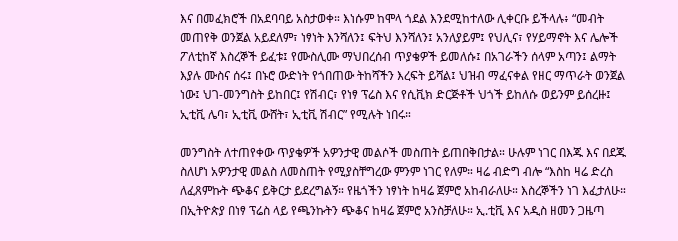እና በመፈክሮች በአደባባይ አስታወቀ። እነሱም ከሞላ ጎደል እንደሚከተለው ሊቀርቡ ይችላሉ፥ “መብት መጠየቅ ወንጀል አይደለም፣ ነፃነት እንሻለን፤ ፍትህ እንሻለን፤ አንለያይም፤ የህሊና፣ የሃይማኖት እና ሌሎች ፖለቲከኛ እስረኞች ይፈቱ፤ የሙስሊሙ ማህበረሰብ ጥያቄዎች ይመለሱ፤ በአገራችን ሰላም አጣን፤ ልማት እያሉ ሙስና ሰሩ፤ በኑሮ ውድነት የጎበጠው ትከሻችን እረፍት ይሻል፤ ህዝብ ማፈናቀል የዘር ማጥራት ወንጀል ነው፤ ህገ-መንግስት ይከበር፤ የሽብር፣ የነፃ ፕሬስ እና የሲቪክ ድርጅቶች ህጎች ይከለሱ ወይንም ይሰረዙ፤ ኢቲቪ ሌባ፣ ኢቲቪ ውሸት፣ ኢቲቪ ሽብር” የሚሉት ነበሩ።

መንግስት ለተጠየቀው ጥያቄዎች አዎንታዊ መልሶች መስጠት ይጠበቅበታል። ሁሉም ነገር በእጁ እና በደጁ ስለሆነ አዎንታዊ መልስ ለመስጠት የሚያስቸግረው ምንም ነገር የለም። ዛሬ ብድግ ብሎ “እስከ ዛሬ ድረስ ለፈጸምኩት ጭቆና ይቅርታ ይደረግልኝ። የዜጎችን ነፃነት ከዛሬ ጀምሮ አከብራለሁ። እስረኞችን ነገ እፈታለሁ። በኢትዮጵያ በነፃ ፕሬስ ላይ የጫንኩትን ጭቆና ከዛሬ ጀምሮ አንስቻለሁ። ኢ.ቲቪ እና አዲስ ዘመን ጋዜጣ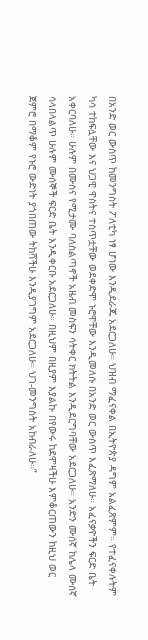በአንድ ወር ውስጥ ከመንግስት ፖለቲካ ነፃ ሆነው እንዲደራጁ አደርጋለሁ። ህዝብ ማፈናቀል በኢትዮጵያ ዳግም አልፈጽምም። የተፈናቀሉትም ካሳ ተከፍሏቸው እና ህጋዊ ዋስትና ተስጥቷቸው ወደቀድሞ ኑሮዋቸው እንዲመለሱ በአንድ ወር ውስጥ እፈጽማለሁ። አፈናቃዮችን ፍርድ ቤት አቀርባለሁ። ሁሉም በሙስና የሚታሙ ባለስልጣኖች አዜብ መስፍን ሳትቀር ክትትል እንዲደርግባቸው አደርጋለሁ። አንድን ሙሰኛ ከሌላ ሙሰኛ ሳላበላልጥ ሁሉም ሙሰኞች ፍርድ ቤት እንዲቀርቡ አደርጋለሁ። በዚህም በዚያም እያልኩ በየውሩ ከደሞዛችሁ እምቆርጠውን ከዚህ ወር ጀምሮ በማቆም የኑሮ ውድነት ያጎበጠው ትከሻችሁ እንዲያገግም አደርጋለሁ። ህገ-መንግስት አከብራለሁ።”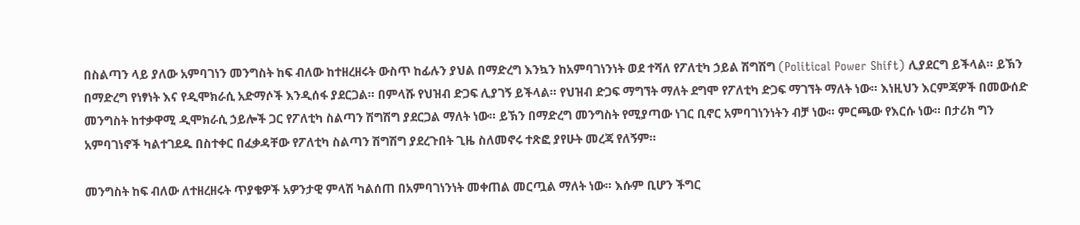በስልጣን ላይ ያለው አምባገነን መንግስት ከፍ ብለው ከተዘረዘሩት ውስጥ ከፊሉን ያህል በማድረግ እንኳን ከአምባገነንነት ወደ ተሻለ የፖለቲካ ኃይል ሽግሽግ (Political Power Shift) ሊያደርግ ይችላል። ይኽን በማድረግ የነፃነት እና የዲሞክራሲ አድማሶች እንዲሰፋ ያደርጋል። በምላሹ የህዝብ ድጋፍ ሊያገኝ ይችላል። የህዝብ ድጋፍ ማግኘት ማለት ደግሞ የፖለቲካ ድጋፍ ማገኘት ማለት ነው። እነዚህን እርምጃዎች በመውሰድ መንግስት ከተቃዋሚ ዲሞክራሲ ኃይሎች ጋር የፖለቲካ ስልጣን ሽግሽግ ያደርጋል ማለት ነው። ይኽን በማድረግ መንግስት የሚያጣው ነገር ቢኖር አምባገነንነትን ብቻ ነው። ምርጫው የእርሱ ነው። በታሪክ ግን አምባገነኖች ካልተገደዱ በስተቀር በፈቃዳቸው የፖለቲካ ስልጣን ሽግሽግ ያደረጉበት ጊዜ ስለመኖሩ ተጽፎ ያየሁት መረጃ የለኝም።

መንግስት ከፍ ብለው ለተዘረዘሩት ጥያቄዎች አዎንታዊ ምላሽ ካልሰጠ በአምባገነንነት መቀጠል መርጧል ማለት ነው። እሱም ቢሆን ችግር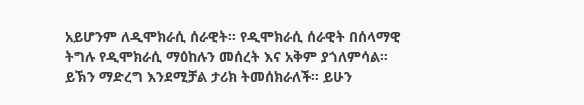አይሆንም ለዲሞክራሲ ሰራዊት። የዲሞክራሲ ሰራዊት በሰላማዊ ትግሉ የዲሞክራሲ ማዕከሉን መሰረት እና አቅም ያጎለምሳል። ይኽን ማድረግ እንደሚቻል ታሪክ ትመሰክራለች። ይሁን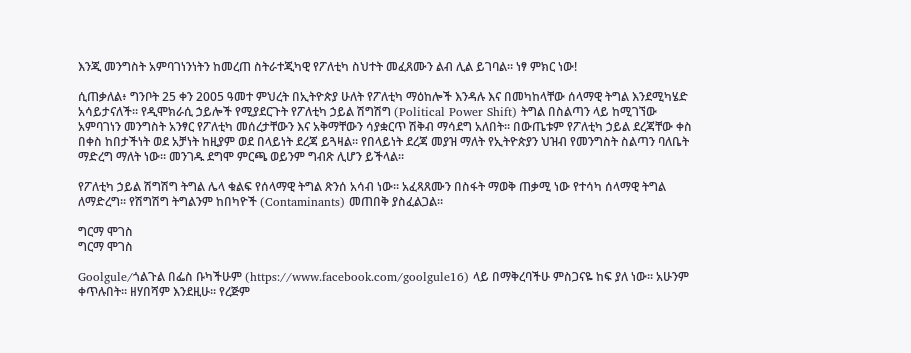እንጂ መንግስት አምባገነንነትን ከመረጠ ስትራተጂካዊ የፖለቲካ ስህተት መፈጸሙን ልብ ሊል ይገባል። ነፃ ምክር ነው!

ሲጠቃለል፥ ግንቦት 25 ቀን 2005 ዓመተ ምህረት በኢትዮጵያ ሁለት የፖለቲካ ማዕከሎች እንዳሉ እና በመካከላቸው ሰላማዊ ትግል እንደሚካሄድ አሳይታናለች። የዲሞክራሲ ኃይሎች የሚያደርጉት የፖለቲካ ኃይል ሽግሽግ (Political Power Shift) ትግል በስልጣን ላይ ከሚገኘው አምባገነን መንግስት አንፃር የፖለቲካ መሰረታቸውን እና አቅማቸውን ሳያቋርጥ ሽቅብ ማሳደግ አለበት። በውጤቱም የፖለቲካ ኃይል ደረጃቸው ቀስ በቀስ ከበታችነት ወደ አቻነት ከዚያም ወደ በላይነት ደረጃ ይጓዛል። የበላይነት ደረጃ መያዝ ማለት የኢትዮጵያን ህዝብ የመንግስት ስልጣን ባለቤት ማድረግ ማለት ነው። መንገዱ ደግሞ ምርጫ ወይንም ግብጽ ሊሆን ይችላል።

የፖለቲካ ኃይል ሽግሽግ ትግል ሌላ ቁልፍ የሰላማዊ ትግል ጽንሰ አሳብ ነው። አፈጻጸሙን በስፋት ማወቅ ጠቃሚ ነው የተሳካ ሰላማዊ ትግል ለማድረግ። የሽግሽግ ትግልንም ከበካዮች (Contaminants) መጠበቅ ያስፈልጋል።

ግርማ ሞገስ
ግርማ ሞገስ

Goolgule/ጎልጉል በፌስ ቡካችሁም (https://www.facebook.com/goolgule16) ላይ በማቅረባችሁ ምስጋናዬ ከፍ ያለ ነው። አሁንም ቀጥሉበት። ዘሃበሻም እንደዚሁ። የረጅም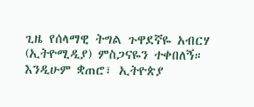ጊዜ የሰላማዊ ትግል ጉዋደኛዬ አብርሃ (ኢትዮሚዲያ) ምስጋናዬን ተቀበለኝ። እንዲሁም ቋጠሮ፣ ኢትዮጵያ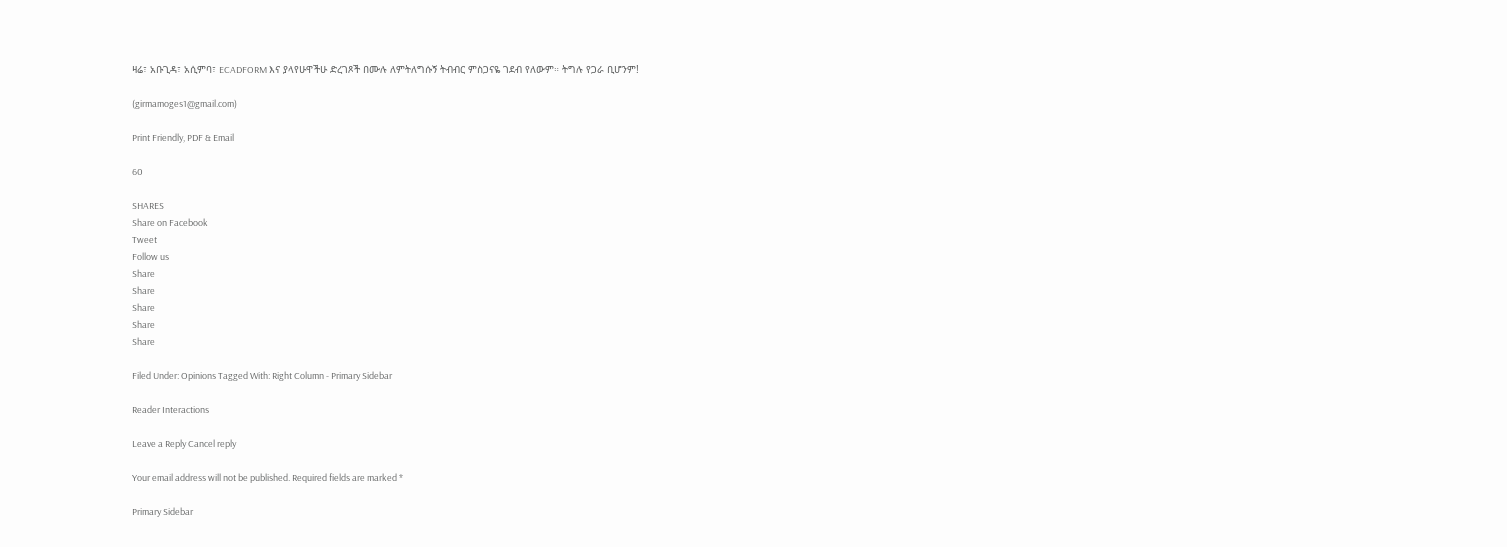ዛሬ፣ አቡጊዳ፣ አሲምባ፣ ECADFORM እና ያላየሁዋችሁ ድረገጾች በሙሉ ለምትለግሱኝ ትብብር ምስጋናዬ ገደብ የለውም። ትግሉ የጋራ ቢሆንም!

(girmamoges1@gmail.com)

Print Friendly, PDF & Email

60

SHARES
Share on Facebook
Tweet
Follow us
Share
Share
Share
Share
Share

Filed Under: Opinions Tagged With: Right Column - Primary Sidebar

Reader Interactions

Leave a Reply Cancel reply

Your email address will not be published. Required fields are marked *

Primary Sidebar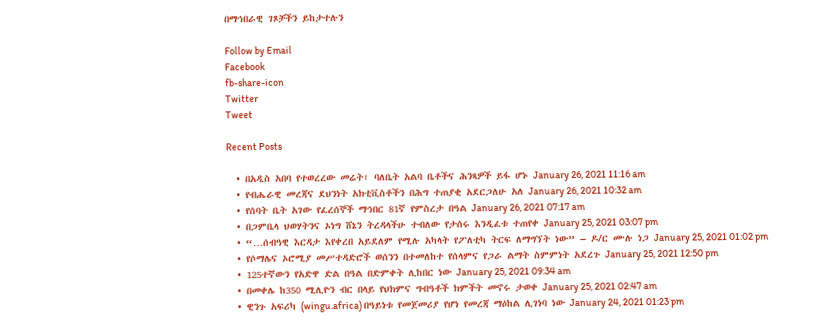በማኅበራዊ ገጾቻችን ይከታተሉን

Follow by Email
Facebook
fb-share-icon
Twitter
Tweet

Recent Posts

  • በአዲስ አበባ የተወረረው መሬት፣ ባለቤት አልባ ቤቶችና ሕንጻዎች ይፋ ሆኑ January 26, 2021 11:16 am
  • የብሔራዊ መረጃና ደህንነት አክቲቪስቶችን በሕግ ተጠያቂ አደርጋለሁ አለ January 26, 2021 10:32 am
  • የሰባት ቤት አገው የፈረሰኞች ማኅበር 81ኛ የምስረታ በዓል January 26, 2021 07:17 am
  • በጋምቤላ ህወሃትንና ኦነግ ሸኔን ትረዳላችሁ ተብለው የታሰሩ እንዲፈቱ ተጠየቀ January 25, 2021 03:07 pm
  • “…ሰብዓዊ እርዳታ እየቀረበ አይደለም የሚሉ አካላት የፖለቲካ ትርፍ ለማግኘት ነው” – ዶ/ር ሙሉ ነጋ January 25, 2021 01:02 pm
  • የሶማሌና ኦሮሚያ መሥተዳድሮች ወሰንን በተመለከተ የሰላምና የጋራ ልማት ስምምነት አደረጉ January 25, 2021 12:50 pm
  • 125ተኛውን የአድዋ ድል በዓል በድምቀት ሊከበር ነው January 25, 2021 09:34 am
  • በመቀሌ ከ350 ሚሊዮን ብር በላይ የህክምና ግብዓቶች ክምችት መኖሩ ታወቀ January 25, 2021 02:47 am
  • ዊንጉ አፍሪካ (wingu.africa) በዓይነቱ የመጀመሪያ የሆነ የመረጃ ማዕከል ሊገነባ ነው January 24, 2021 01:23 pm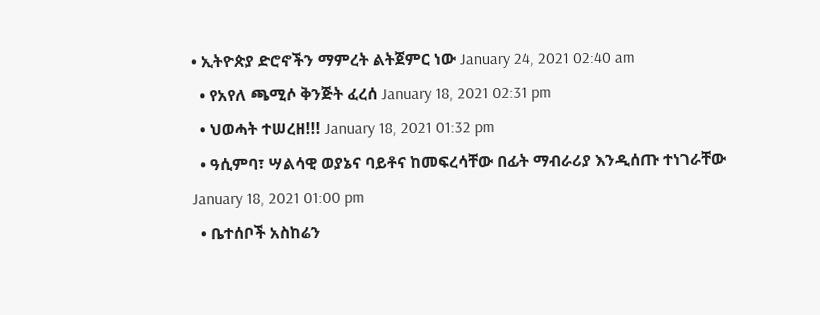• ኢትዮጵያ ድሮኖችን ማምረት ልትጀምር ነው January 24, 2021 02:40 am
  • የአየለ ጫሚሶ ቅንጅት ፈረሰ January 18, 2021 02:31 pm
  • ህወሓት ተሠረዘ!!! January 18, 2021 01:32 pm
  • ዓሲምባ፣ ሣልሳዊ ወያኔና ባይቶና ከመፍረሳቸው በፊት ማብራሪያ እንዲሰጡ ተነገራቸው January 18, 2021 01:00 pm
  • ቤተሰቦች አስከሬን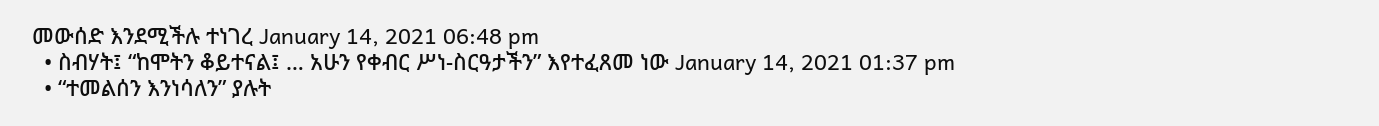መውሰድ እንደሚችሉ ተነገረ January 14, 2021 06:48 pm
  • ስብሃት፤ “ከሞትን ቆይተናል፤ … አሁን የቀብር ሥነ-ስርዓታችን” እየተፈጸመ ነው January 14, 2021 01:37 pm
  • “ተመልሰን እንነሳለን” ያሉት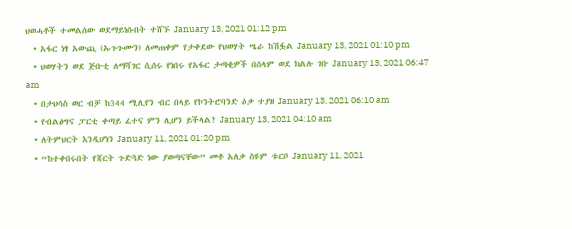ህወሓቶች ተመልሰው ወደማይነሱበት ተሸኙ January 13, 2021 01:12 pm
  • አፋር ነፃ አውጪ (ኡጉጉሙን) ለመጠቀም የታቀደው የህወሃት ሤራ ከሽፏል January 13, 2021 01:10 pm
  • ህወሃትን ወደ ጅቡቲ ለማሻገር ሲሰሩ የነበሩ የአፋር ታጣቂዎች በሰላም ወደ ክልሉ ገቡ January 13, 2021 06:47 am
  • በታህሳስ ወር ብቻ ከ344 ሚሊየን ብር በላይ የኮንትሮባንድ ዕቃ ተያዘ January 13, 2021 06:10 am
  • የብልፅግና ፓርቲ ቀጣይ ፈተና ምን ሊሆን ይችላል? January 13, 2021 04:10 am
  • ለትምህርት እንዲሆነን January 11, 2021 01:20 pm
  • “ከተቀበሩበት የጃርት ጉድጓድ ነው ያወጣናቸው” መቶ አለቃ ስዩም ቱርቦ January 11, 2021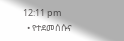12:11 pm
  • የተደመሰሱና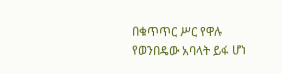በቁጥጥር ሥር የዋሉ የወንበዴው አባላት ይፋ ሆነ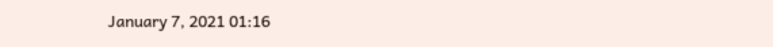January 7, 2021 01:16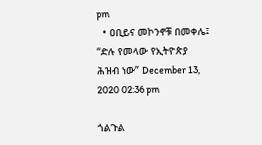pm
  • ዐቢይና መኮንኖቹ በመቀሌ፤ “ድሉ የመላው የኢትዮጵያ ሕዝብ ነው” December 13, 2020 02:36 pm

ጎልጉል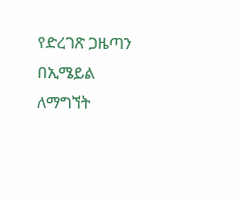የድረገጽ ጋዜጣን በኢሜይል ለማግኘት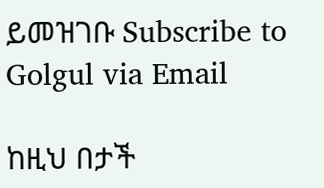ይመዝገቡ Subscribe to Golgul via Email

ከዚህ በታች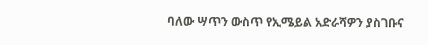ባለው ሣጥን ውስጥ የኢሜይል አድራሻዎን ያስገቡና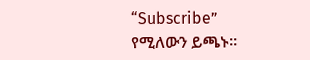“Subscribe” የሚለውን ይጫኑ፡፡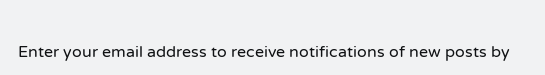Enter your email address to receive notifications of new posts by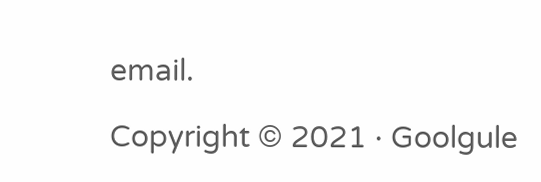email.

Copyright © 2021 · Goolgule